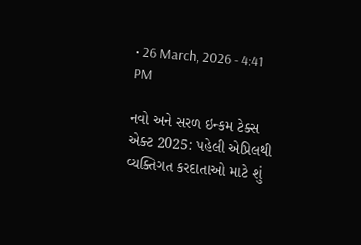• 26 March, 2026 - 4:41 PM

નવો અને સરળ ઇન્કમ ટેક્સ એક્ટ 2025: પહેલી એપ્રિલથી વ્યક્તિગત કરદાતાઓ માટે શું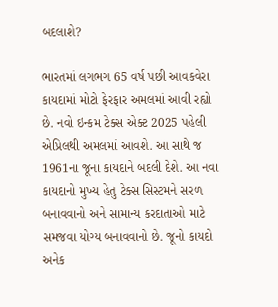બદલાશે?

ભારતમાં લગભગ 65 વર્ષ પછી આવકવેરા કાયદામાં મોટો ફેરફાર અમલમાં આવી રહ્યો છે. નવો ઇન્કમ ટેક્સ એક્ટ 2025 પહેલી એપ્રિલથી અમલમાં આવશે. આ સાથે જ 1961ના જૂના કાયદાને બદલી દેશે. આ નવા કાયદાનો મુખ્ય હેતુ ટેક્સ સિસ્ટમને સરળ બનાવવાનો અને સામાન્ય કરદાતાઓ માટે સમજવા યોગ્ય બનાવવાનો છે. જૂનો કાયદો અનેક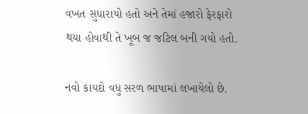વખત સુધારાયો હતો અને તેમાં હજારો ફેરફારો થયા હોવાથી તે ખૂબ જ જટિલ બની ગયો હતો.

નવો કાયદો વધુ સરળ ભાષામાં લખાયેલો છે.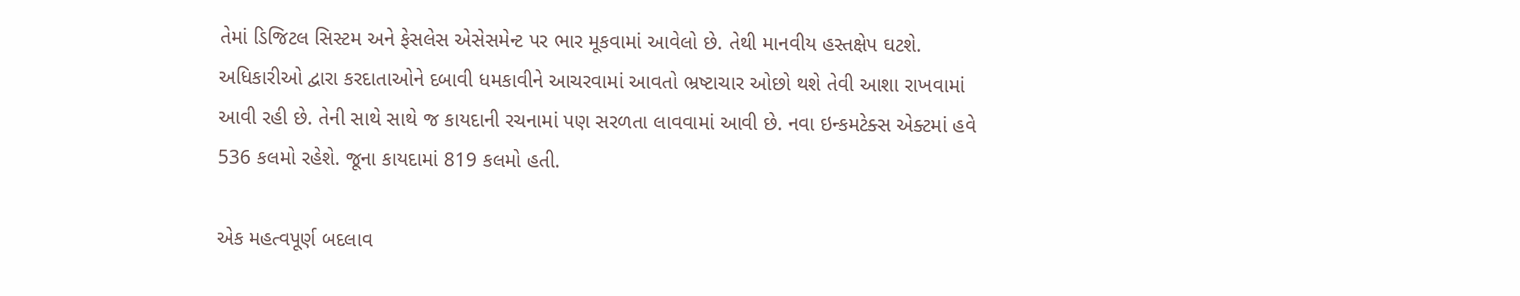તેમાં ડિજિટલ સિસ્ટમ અને ફેસલેસ એસેસમેન્ટ પર ભાર મૂકવામાં આવેલો છે. તેથી માનવીય હસ્તક્ષેપ ઘટશે. અધિકારીઓ દ્વારા કરદાતાઓને દબાવી ધમકાવીને આચરવામાં આવતો ભ્રષ્ટાચાર ઓછો થશે તેવી આશા રાખવામાં આવી રહી છે. તેની સાથે સાથે જ કાયદાની રચનામાં પણ સરળતા લાવવામાં આવી છે. નવા ઇન્કમટેક્સ એક્ટમાં હવે 536 કલમો રહેશે. જૂના કાયદામાં 819 કલમો હતી.

એક મહત્વપૂર્ણ બદલાવ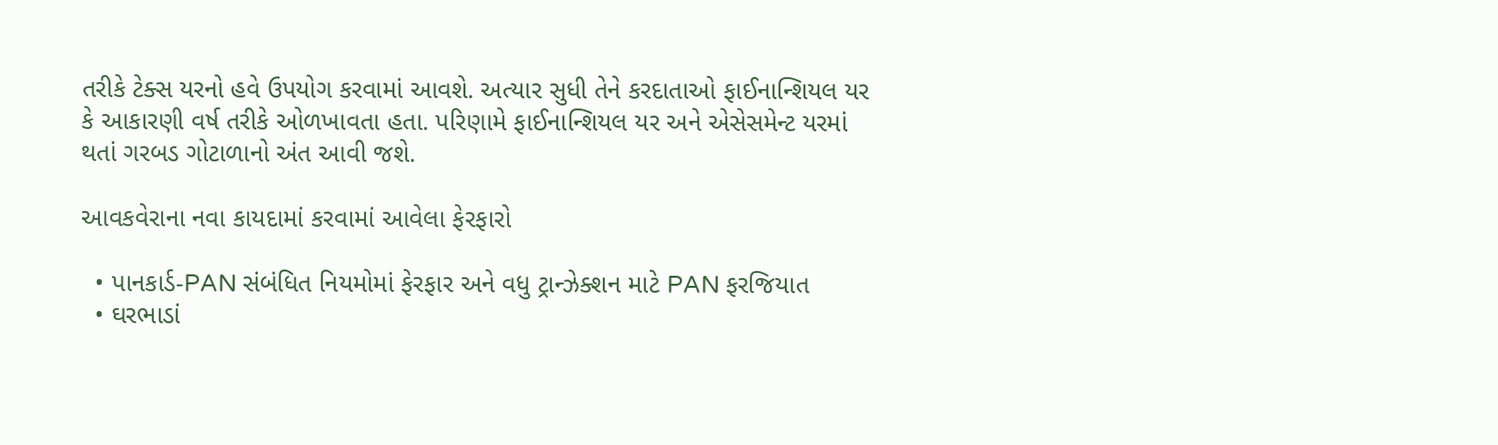તરીકે ટેક્સ યરનો હવે ઉપયોગ કરવામાં આવશે. અત્યાર સુધી તેને કરદાતાઓ ફાઈનાન્શિયલ યર કે આકારણી વર્ષ તરીકે ઓળખાવતા હતા. પરિણામે ફાઈનાન્શિયલ યર અને એસેસમેન્ટ યરમાં થતાં ગરબડ ગોટાળાનો અંત આવી જશે.

આવકવેરાના નવા કાયદામાં કરવામાં આવેલા ફેરફારો

  • પાનકાર્ડ-PAN સંબંધિત નિયમોમાં ફેરફાર અને વધુ ટ્રાન્ઝેક્શન માટે PAN ફરજિયાત
  • ઘરભાડાં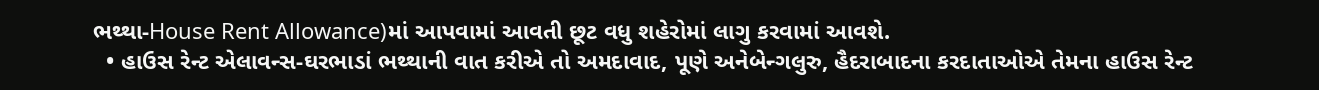ભથ્થા-House Rent Allowance)માં આપવામાં આવતી છૂટ વધુ શહેરોમાં લાગુ કરવામાં આવશે.
  • હાઉસ રેન્ટ એલાવન્સ-ઘરભાડાં ભથ્થાની વાત કરીએ તો અમદાવાદ, પૂણે અનેબેન્ગલુરુ, હૈદરાબાદના કરદાતાઓએ તેમના હાઉસ રેન્ટ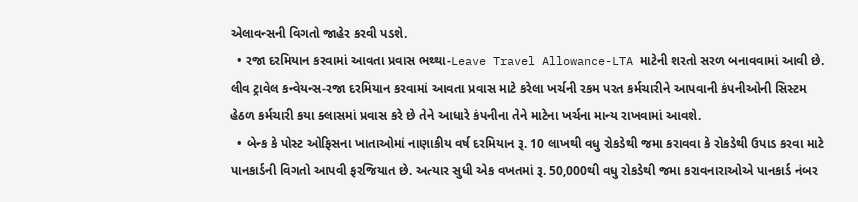એલાવન્સની વિગતો જાહેર કરવી પડશે.
  • રજા દરમિયાન કરવામાં આવતા પ્રવાસ ભથ્થા-Leave Travel Allowance-LTA માટેની શરતો સરળ બનાવવામાં આવી છે. લીવ ટ્રાવેલ કન્વેયન્સ-રજા દરમિયાન કરવામાં આવતા પ્રવાસ માટે કરેલા ખર્ચની રકમ પરત કર્મચારીને આપવાની કંપનીઓની સિસ્ટમ હેઠળ કર્મચારી કયા ક્લાસમાં પ્રવાસ કરે છે તેને આધારે કંપનીના તેને માટેના ખર્ચના માન્ય રાખવામાં આવશે.
  • બેન્ક કે પોસ્ટ ઓફિસના ખાતાઓમાં નાણાકીય વર્ષ દરમિયાન રૂ. 10 લાખથી વધુ રોકડેથી જમા કરાવવા કે રોકડેથી ઉપાડ કરવા માટે પાનકાર્ડની વિગતો આપવી ફરજિયાત છે. અત્યાર સુધી એક વખતમાં રૂ. 50,000થી વધુ રોકડેથી જમા કરાવનારાઓએ પાનકાર્ડ નંબર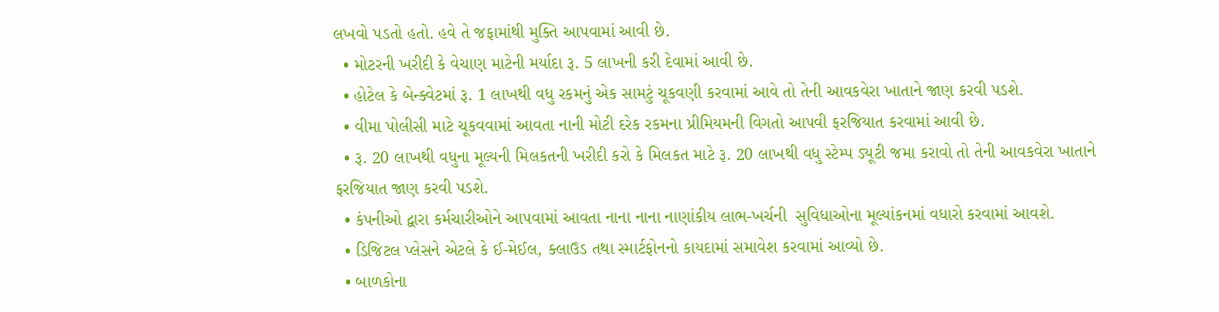લખવો પડતો હતો. હવે તે જફામાંથી મુક્તિ આપવામાં આવી છે.
  • મોટરની ખરીદી કે વેચાણ માટેની મર્યાદા રૂ. 5 લાખની કરી દેવામાં આવી છે.
  • હોટેલ કે બેન્ક્વેટમાં રૂ. 1 લાખથી વધુ રકમનું એક સામટું ચૂકવણી કરવામાં આવે તો તેની આવકવેરા ખાતાને જાણ કરવી પડશે.
  • વીમા પોલીસી માટે ચૂકવવામાં આવતા નાની મોટી દરેક રકમના પ્રીમિયમની વિગતો આપવી ફરજિયાત કરવામાં આવી છે.
  • રૂ. 20 લાખથી વધુના મૂલ્યની મિલકતની ખરીદી કરો કે મિલકત માટે રૂ. 20 લાખથી વધુ સ્ટેમ્પ ડ્યૂટી જમા કરાવો તો તેની આવકવેરા ખાતાને ફરજિયાત જાણ કરવી પડશે.
  • કંપનીઓ દ્વારા કર્મચારીઓને આપવામાં આવતા નાના નાના નાણાંકીય લાભ-ખર્ચની  સુવિધાઓના મૂલ્યાંકનમાં વધારો કરવામાં આવશે.
  • ડિજિટલ પ્લેસને એટલે કે ઈ-મેઈલ, ક્લાઉડ તથા સ્માર્ટફોનનો કાયદામાં સમાવેશ કરવામાં આવ્યો છે.
  • બાળકોના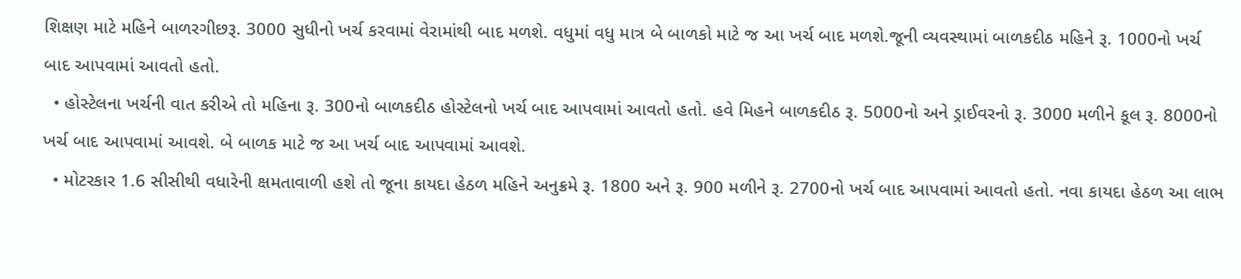શિક્ષણ માટે મહિને બાળરગીછરૂ. 3000 સુધીનો ખર્ચ કરવામાં વેરામાંથી બાદ મળશે. વધુમાં વધુ માત્ર બે બાળકો માટે જ આ ખર્ચ બાદ મળશે.જૂની વ્યવસ્થામાં બાળકદીઠ મહિને રૂ. 1000નો ખર્ચ બાદ આપવામાં આવતો હતો.
  • હોસ્ટેલના ખર્ચની વાત કરીએ તો મહિના રૂ. 300નો બાળકદીઠ હોસ્ટેલનો ખર્ચ બાદ આપવામાં આવતો હતો. હવે મિહને બાળકદીઠ રૂ. 5000નો અને ડ્રાઈવરનો રૂ. 3000 મળીને કૂલ રૂ. 8000નો ખર્ચ બાદ આપવામાં આવશે. બે બાળક માટે જ આ ખર્ચ બાદ આપવામાં આવશે.
  • મોટરકાર 1.6 સીસીથી વધારેની ક્ષમતાવાળી હશે તો જૂના કાયદા હેઠળ મહિને અનુક્રમે રૂ. 1800 અને રૂ. 900 મળીને રૂ. 2700નો ખર્ચ બાદ આપવામાં આવતો હતો. નવા કાયદા હેઠળ આ લાભ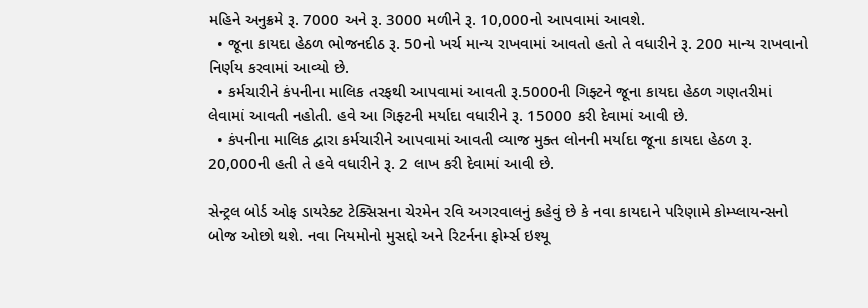મહિને અનુક્રમે રૂ. 7000 અને રૂ. 3000 મળીને રૂ. 10,000નો આપવામાં આવશે.
  • જૂના કાયદા હેઠળ ભોજનદીઠ રૂ. 50નો ખર્ચ માન્ય રાખવામાં આવતો હતો તે વધારીને રૂ. 200 માન્ય રાખવાનો નિર્ણય કરવામાં આવ્યો છે.
  • કર્મચારીને કંપનીના માલિક તરફથી આપવામાં આવતી રૂ.5000ની ગિફ્ટને જૂના કાયદા હેઠળ ગણતરીમાં લેવામાં આવતી નહોતી. હવે આ ગિફ્ટની મર્યાદા વધારીને રૂ. 15000 કરી દેવામાં આવી છે.
  • કંપનીના માલિક દ્વારા કર્મચારીને આપવામાં આવતી વ્યાજ મુક્ત લોનની મર્યાદા જૂના કાયદા હેઠળ રૂ. 20,000ની હતી તે હવે વધારીને રૂ. 2 લાખ કરી દેવામાં આવી છે.

સેન્ટ્રલ બોર્ડ ઓફ ડાયરેક્ટ ટેક્સિસના ચેરમેન રવિ અગરવાલનું કહેવું છે કે નવા કાયદાને પરિણામે કોમ્પ્લાયન્સનો બોજ ઓછો થશે. નવા નિયમોનો મુસદ્દો અને રિટર્નના ફોર્મ્સ ઇશ્યૂ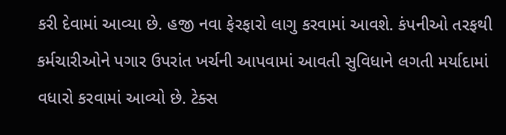કરી દેવામાં આવ્યા છે. હજી નવા ફેરફારો લાગુ કરવામાં આવશે. કંપનીઓ તરફથી કર્મચારીઓને પગાર ઉપરાંત ખર્ચની આપવામાં આવતી સુવિધાને લગતી મર્યાદામાં વધારો કરવામાં આવ્યો છે. ટેક્સ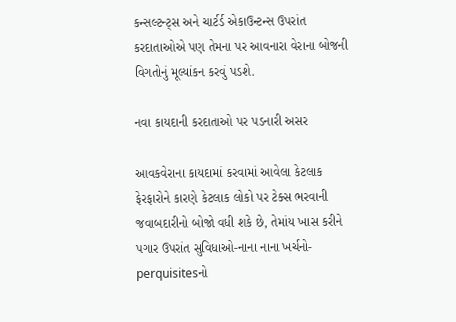કન્સલ્ટન્ટ્સ અને ચાર્ટર્ડ એકાઉન્ટન્સ ઉપરાંત કરદાતાઓએ પણ તેમના પર આવનારા વેરાના બોજની વિગતોનું મૂલ્યાંકન કરવું પડશે.

નવા કાયદાની કરદાતાઓ પર પડનારી અસર

આવકવેરાના કાયદામાં કરવામાં આવેલા કેટલાક ફેરફારોને કારણે કેટલાક લોકો પર ટેક્સ ભરવાની જવાબદારીનો બોજો વધી શકે છે, તેમાંય ખાસ કરીને પગાર ઉપરાંત સુવિધાઓ-નાના નાના ખર્ચનો-perquisitesનો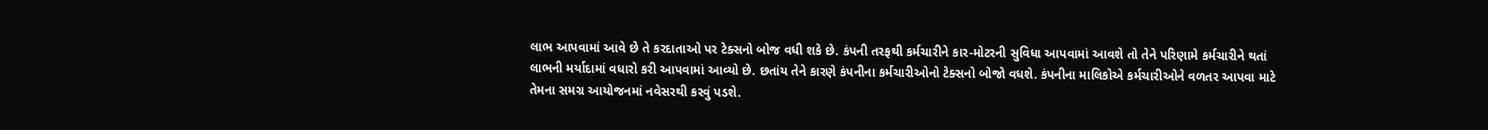લાભ આપવામાં આવે છે તે કરદાતાઓ પર ટેક્સનો બોજ વધી શકે છે. કંપની તરફથી કર્મચારીને કાર-મોટરની સુવિધા આપવામાં આવશે તો તેને પરિણામે કર્મચારીને થતાં લાભની મર્યાદામાં વધારો કરી આપવામાં આવ્યો છે. છતાંય તેને કારણે કંપનીના કર્મચારીઓનો ટેક્સનો બોજો વધશે. કંપનીના માલિકોએ કર્મચારીઓને વળતર આપવા માટે તેમના સમગ્ર આયોજનમાં નવેસરથી કરવું પડશે.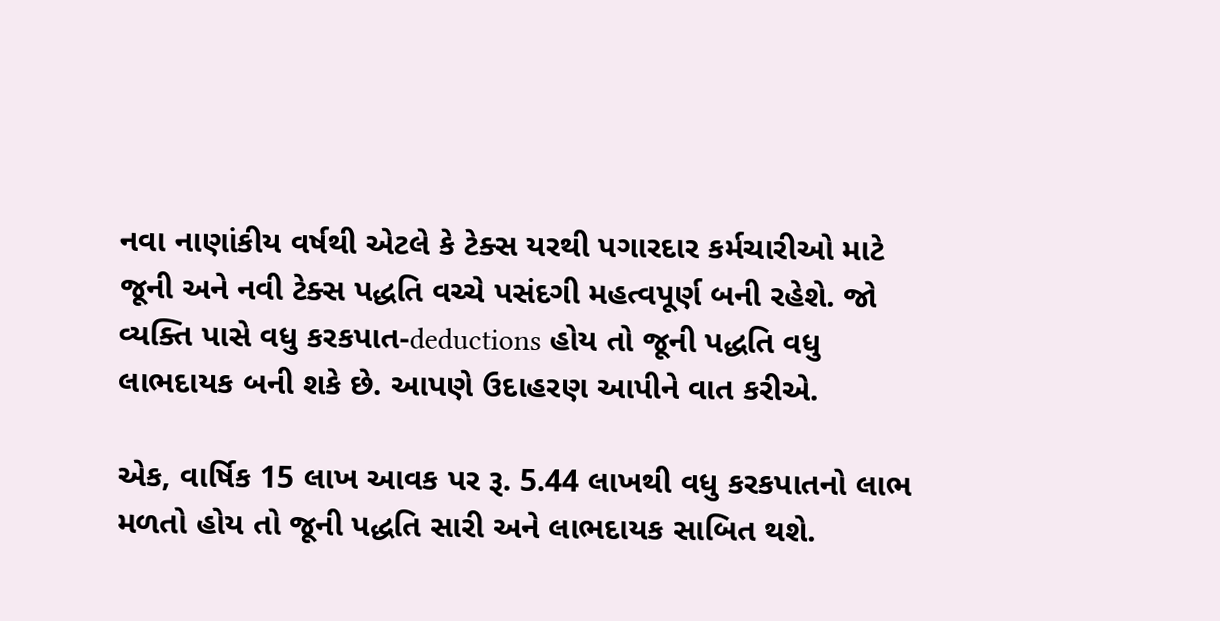નવા નાણાંકીય વર્ષથી એટલે કે ટેક્સ યરથી પગારદાર કર્મચારીઓ માટે જૂની અને નવી ટેક્સ પદ્ધતિ વચ્ચે પસંદગી મહત્વપૂર્ણ બની રહેશે. જો વ્યક્તિ પાસે વધુ કરકપાત-deductions હોય તો જૂની પદ્ધતિ વધુ લાભદાયક બની શકે છે. આપણે ઉદાહરણ આપીને વાત કરીએ.

એક, વાર્ષિક 15 લાખ આવક પર રૂ. 5.44 લાખથી વધુ કરકપાતનો લાભ મળતો હોય તો જૂની પદ્ધતિ સારી અને લાભદાયક સાબિત થશે.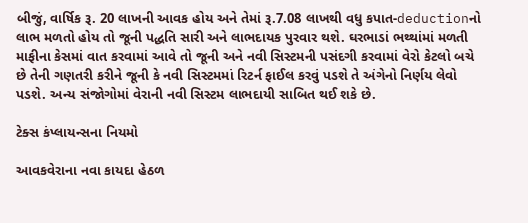બીજું, વાર્ષિક રૂ. 20 લાખની આવક હોય અને તેમાં રૂ.7.08 લાખથી વધુ કપાત-deductionનો લાભ મળતો હોય તો જૂની પદ્ધતિ સારી અને લાભદાયક પુરવાર થશે. ઘરભાડાં ભથ્થાંમાં મળતી માફીના કેસમાં વાત કરવામાં આવે તો જૂની અને નવી સિસ્ટમની પસંદગી કરવામાં વેરો કેટલો બચે છે તેની ગણતરી કરીને જૂની કે નવી સિસ્ટમમાં રિટર્ન ફાઈલ કરવું પડશે તે અંગેનો નિર્ણય લેવો પડશે. અન્ય સંજોગોમાં વેરાની નવી સિસ્ટમ લાભદાયી સાબિત થઈ શકે છે.

ટેક્સ કંપ્લાયન્સના નિયમો

આવકવેરાના નવા કાયદા હેઠળ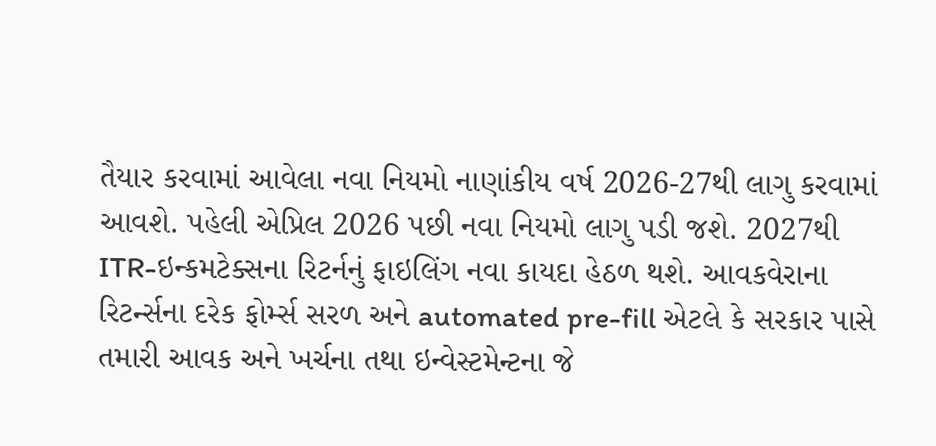તૈયાર કરવામાં આવેલા નવા નિયમો નાણાંકીય વર્ષ 2026-27થી લાગુ કરવામાં આવશે. પહેલી એપ્રિલ 2026 પછી નવા નિયમો લાગુ પડી જશે. 2027થી ITR-ઇન્કમટેક્સના રિટર્નનું ફાઇલિંગ નવા કાયદા હેઠળ થશે. આવકવેરાના રિટર્ન્સના દરેક ફોર્મ્સ સરળ અને automated pre-fill એટલે કે સરકાર પાસે તમારી આવક અને ખર્ચના તથા ઇન્વેસ્ટમેન્ટના જે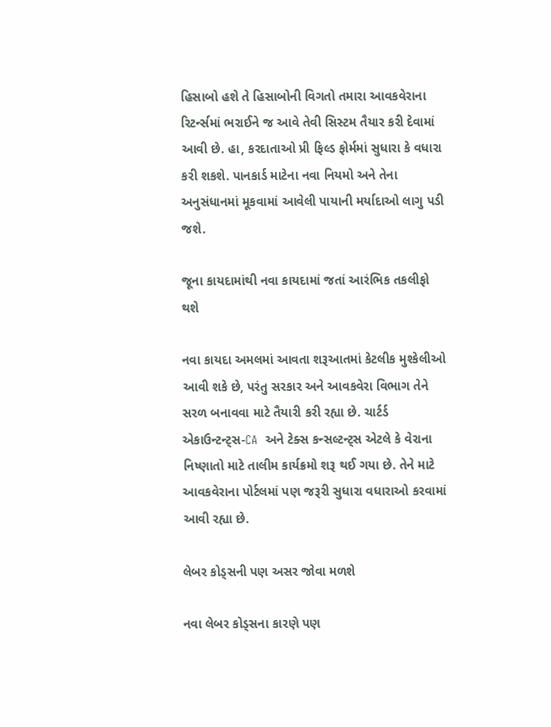હિસાબો હશે તે હિસાબોની વિગતો તમારા આવકવેરાના રિટર્ન્સમાં ભરાઈને જ આવે તેવી સિસ્ટમ તૈયાર કરી દેવામાં આવી છે. હા, કરદાતાઓ પ્રી ફિલ્ડ ફોર્મમાં સુધારા કે વધારા કરી શકશે. પાનકાર્ડ માટેના નવા નિયમો અને તેના અનુસંધાનમાં મૂકવામાં આવેલી પાયાની મર્યાદાઓ લાગુ પડી જશે.

જૂના કાયદામાંથી નવા કાયદામાં જતાં આરંભિક તકલીફો થશે

નવા કાયદા અમલમાં આવતા શરૂઆતમાં કેટલીક મુશ્કેલીઓ આવી શકે છે, પરંતુ સરકાર અને આવકવેરા વિભાગ તેને સરળ બનાવવા માટે તૈયારી કરી રહ્યા છે. ચાર્ટર્ડ એકાઉન્ટન્ટ્સ-CA  અને ટેક્સ કન્સલ્ટન્ટ્સ એટલે કે વેરાના નિષ્ણાતો માટે તાલીમ કાર્યક્રમો શરૂ થઈ ગયા છે. તેને માટે આવકવેરાના પોર્ટલમાં પણ જરૂરી સુધારા વધારાઓ કરવામાં આવી રહ્યા છે.

લેબર કોડ્સની પણ અસર જોવા મળશે

નવા લેબર કોડ્સના કારણે પણ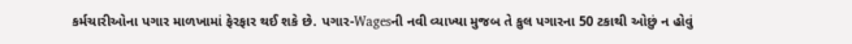કર્મચારીઓના પગાર માળખામાં ફેરફાર થઈ શકે છે. પગાર-Wagesની નવી વ્યાખ્યા મુજબ તે કુલ પગારના 50 ટકાથી ઓછું ન હોવું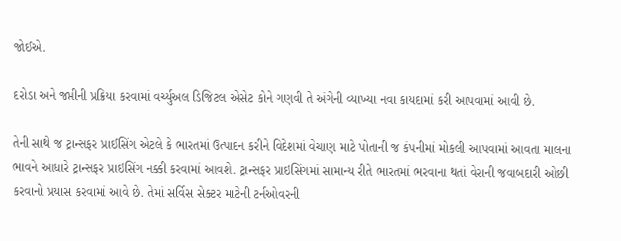જોઈએ.

દરોડા અને જપ્તીની પ્રક્રિયા કરવામાં વર્ચ્યુઅલ ડિજિટલ એસેટ કોને ગણવી તે અંગેની વ્યાખ્યા નવા કાયદામાં કરી આપવામાં આવી છે.

તેની સાથે જ ટ્રાન્સફર પ્રાઈસિંગ એટલે કે ભારતમાં ઉત્પાદન કરીને વિદેશમાં વેચાણ માટે પોતાની જ કંપનીમાં મોકલી આપવામાં આવતા માલના ભાવને આધારે ટ્રાન્સફર પ્રાઇસિંગ નક્કી કરવામાં આવશે. ટ્રાન્સફર પ્રાઇસિંગમાં સામાન્ય રીતે ભારતમાં ભરવાના થતાં વેરાની જવાબદારી ઓછી કરવાનો પ્રયાસ કરવામાં આવે છે. તેમાં સર્વિસ સેક્ટર માટેની ટર્નઓવરની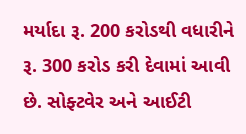મર્યાદા રૂ. 200 કરોડથી વધારીને રૂ. 300 કરોડ કરી દેવામાં આવી છે. સોફ્ટવેર અને આઈટી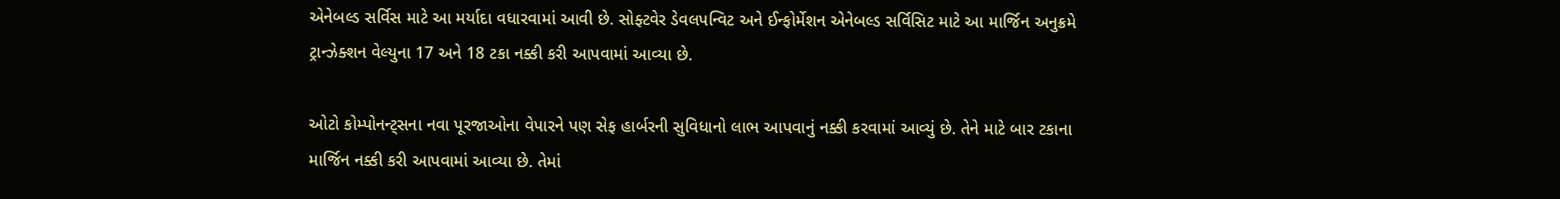એનેબલ્ડ સર્વિસ માટે આ મર્યાદા વધારવામાં આવી છે. સોફ્ટવેર ડેવલપન્વિટ અને ઈન્ફોર્મેશન એનેબલ્ડ સર્વિસિટ માટે આ માર્જિન અનુક્રમે ટ્રાન્ઝેક્શન વેલ્યુના 17 અને 18 ટકા નક્કી કરી આપવામાં આવ્યા છે.

ઓટો કોમ્પોનન્ટ્સના નવા પૂરજાઓના વેપારને પણ સેફ હાર્બરની સુવિધાનો લાભ આપવાનું નક્કી કરવામાં આવ્યું છે. તેને માટે બાર ટકાના માર્જિન નક્કી કરી આપવામાં આવ્યા છે. તેમાં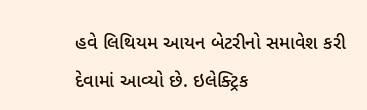હવે લિથિયમ આયન બેટરીનો સમાવેશ કરી દેવામાં આવ્યો છે. ઇલેક્ટ્રિક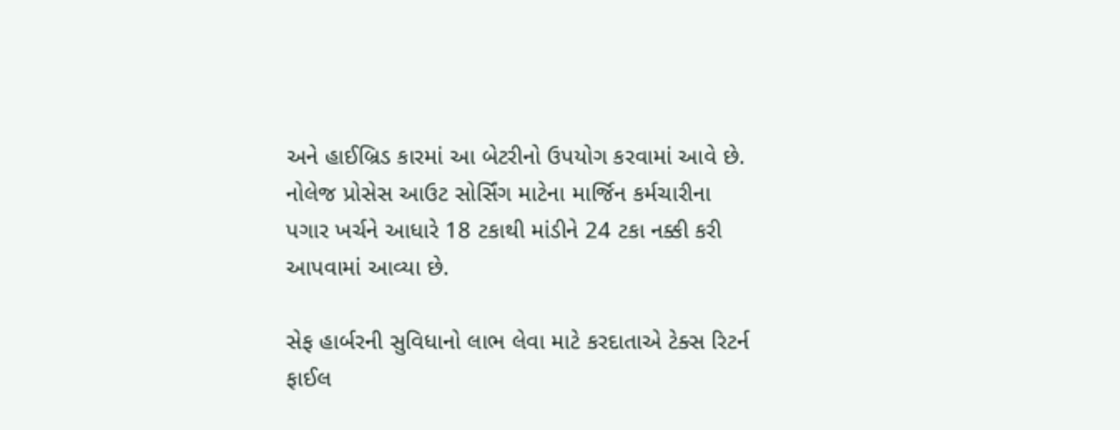અને હાઈબ્રિડ કારમાં આ બેટરીનો ઉપયોગ કરવામાં આવે છે. નોલેજ પ્રોસેસ આઉટ સોર્સિંગ માટેના માર્જિન કર્મચારીના પગાર ખર્ચને આધારે 18 ટકાથી માંડીને 24 ટકા નક્કી કરી આપવામાં આવ્યા છે.

સેફ હાર્બરની સુવિધાનો લાભ લેવા માટે કરદાતાએ ટેક્સ રિટર્ન ફાઈલ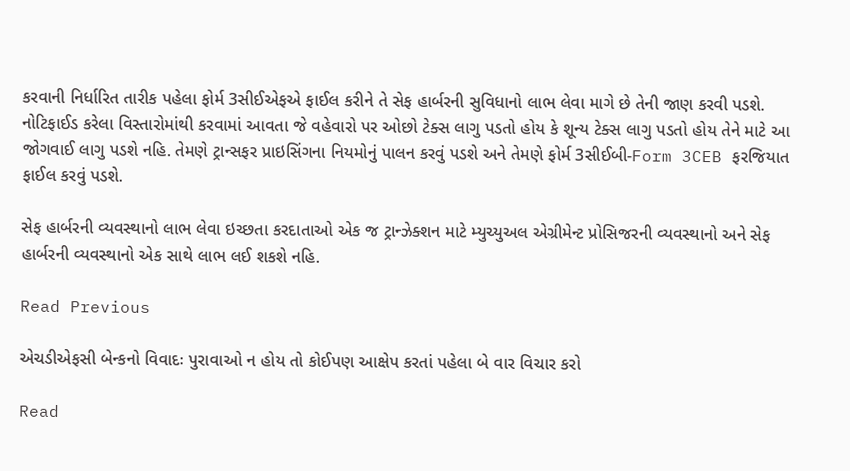કરવાની નિર્ધારિત તારીક પહેલા ફોર્મ 3સીઈએફએ ફાઈલ કરીને તે સેફ હાર્બરની સુવિધાનો લાભ લેવા માગે છે તેની જાણ કરવી પડશે. નોટિફાઈડ કરેલા વિસ્તારોમાંથી કરવામાં આવતા જે વહેવારો પર ઓછો ટેક્સ લાગુ પડતો હોય કે શૂન્ય ટેક્સ લાગુ પડતો હોય તેને માટે આ જોગવાઈ લાગુ પડશે નહિ. તેમણે ટ્રાન્સફર પ્રાઇસિંગના નિયમોનું પાલન કરવું પડશે અને તેમણે ફોર્મ 3સીઈબી-Form 3CEB ફરજિયાત ફાઈલ કરવું પડશે.

સેફ હાર્બરની વ્યવસ્થાનો લાભ લેવા ઇચ્છતા કરદાતાઓ એક જ ટ્રાન્ઝેક્શન માટે મ્યુચ્યુઅલ એગ્રીમેન્ટ પ્રોસિજરની વ્યવસ્થાનો અને સેફ હાર્બરની વ્યવસ્થાનો એક સાથે લાભ લઈ શકશે નહિ.

Read Previous

એચડીએફસી બેન્કનો વિવાદઃ પુરાવાઓ ન હોય તો કોઈપણ આક્ષેપ કરતાં પહેલા બે વાર વિચાર કરો

Read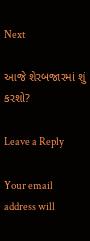Next

આજે શેરબજારમાં શું કરશો?

Leave a Reply

Your email address will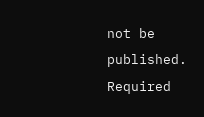not be published. Required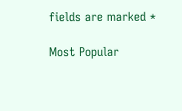fields are marked *

Most Popular